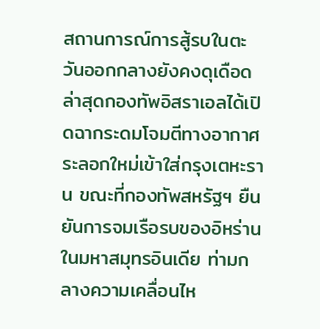สถานการณ์การสู้รบในตะวันออกกลางยังคงดุเดือด ล่าสุดกองทัพอิสราเอลได้เปิดฉากระดมโจมตีทางอากาศระลอกใหม่เข้าใส่กรุงเตหะราน ขณะที่กองทัพสหรัฐฯ ยืนยันการจมเรือรบของอิหร่านในมหาสมุทรอินเดีย ท่ามกลางความเคลื่อนไห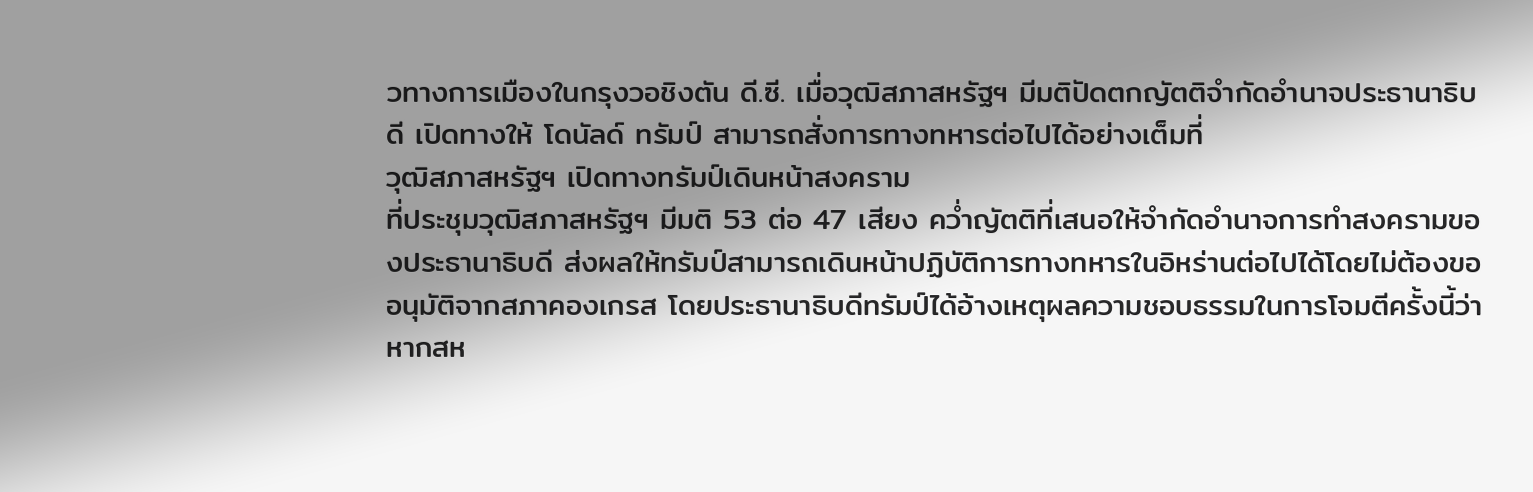วทางการเมืองในกรุงวอชิงตัน ดี.ซี. เมื่อวุฒิสภาสหรัฐฯ มีมติปัดตกญัตติจำกัดอำนาจประธานาธิบดี เปิดทางให้ โดนัลด์ ทรัมป์ สามารถสั่งการทางทหารต่อไปได้อย่างเต็มที่
วุฒิสภาสหรัฐฯ เปิดทางทรัมป์เดินหน้าสงคราม
ที่ประชุมวุฒิสภาสหรัฐฯ มีมติ 53 ต่อ 47 เสียง คว่ำญัตติที่เสนอให้จำกัดอำนาจการทำสงครามของประธานาธิบดี ส่งผลให้ทรัมป์สามารถเดินหน้าปฏิบัติการทางทหารในอิหร่านต่อไปได้โดยไม่ต้องขออนุมัติจากสภาคองเกรส โดยประธานาธิบดีทรัมป์ได้อ้างเหตุผลความชอบธรรมในการโจมตีครั้งนี้ว่า หากสห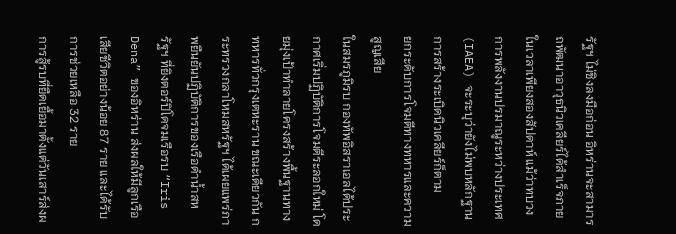รัฐฯ ไม่ชิงลงมือก่อน อิหร่านจะสามารถพัฒนาอาวุธนิวเคลียร์ได้สำเร็จภายในเวลาเพียงสองสัปดาห์ แม้ว่าทบวงการพลังงานปรมาณูระหว่างประเทศ (IAEA) จะระบุว่ายังไม่พบหลักฐานการสร้างระเบิดนิวเคลียร์ก็ตาม
ยกระดับการโจมตีทางทหารและความสูญเสีย
ในสมรภูมิรบ กองทัพอิสราเอลได้ประกาศเริ่มปฏิบัติการโจมตีระลอกใหม่ โดยมุ่งเป้าทำลายโครงสร้างพื้นฐานทางทหารทั่วกรุงเตหะราน ขณะเดียวกัน กระทรวงกลาโหมสหรัฐฯ ได้เผยแพร่ภาพยืนยันปฏิบัติการของเรือดำน้ำสหรัฐฯ ที่ยิงตอร์ปิโดจมเรือรบ “Iris Dena” ของอิหร่าน ส่งผลให้มีลูกเรือเสียชีวิตอย่างน้อย 87 ราย และได้รับการช่วยเหลือ 32 ราย
การสู้รบที่ยืดเยื้อมาตั้งแต่วันเสาร์ส่งผ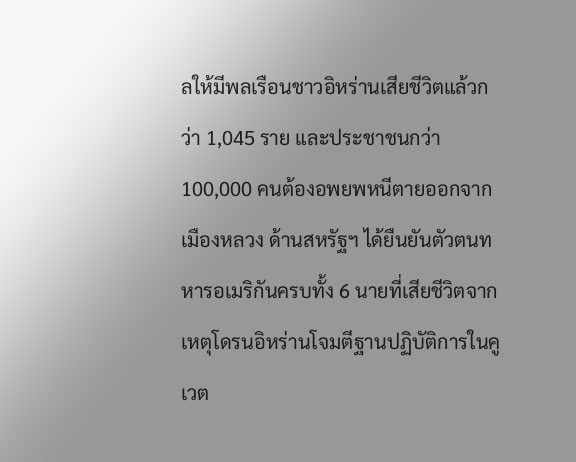ลให้มีพลเรือนชาวอิหร่านเสียชีวิตแล้วกว่า 1,045 ราย และประชาชนกว่า 100,000 คนต้องอพยพหนีตายออกจากเมืองหลวง ด้านสหรัฐฯ ได้ยืนยันตัวตนทหารอเมริกันครบทั้ง 6 นายที่เสียชีวิตจากเหตุโดรนอิหร่านโจมตีฐานปฏิบัติการในคูเวต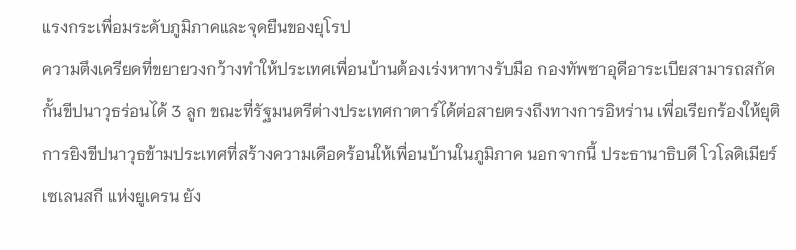แรงกระเพื่อมระดับภูมิภาคและจุดยืนของยุโรป
ความตึงเครียดที่ขยายวงกว้างทำให้ประเทศเพื่อนบ้านต้องเร่งหาทางรับมือ กองทัพซาอุดีอาระเบียสามารถสกัดกั้นขีปนาวุธร่อนได้ 3 ลูก ขณะที่รัฐมนตรีต่างประเทศกาตาร์ได้ต่อสายตรงถึงทางการอิหร่าน เพื่อเรียกร้องให้ยุติการยิงขีปนาวุธข้ามประเทศที่สร้างความเดือดร้อนให้เพื่อนบ้านในภูมิภาค นอกจากนี้ ประธานาธิบดี โวโลดิเมียร์ เซเลนสกี แห่งยูเครน ยัง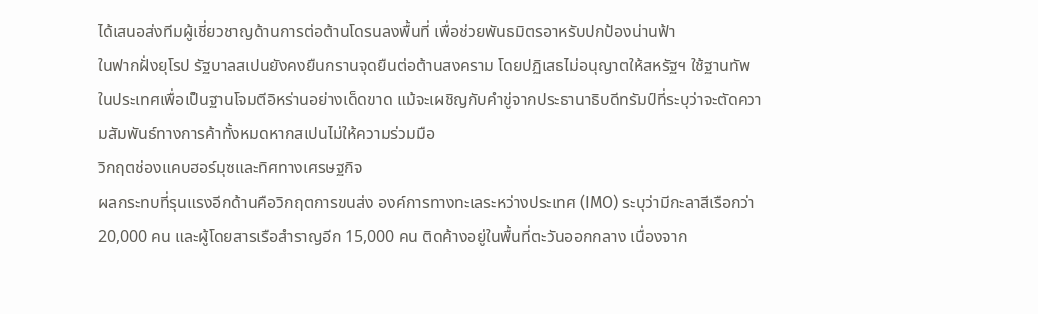ได้เสนอส่งทีมผู้เชี่ยวชาญด้านการต่อต้านโดรนลงพื้นที่ เพื่อช่วยพันธมิตรอาหรับปกป้องน่านฟ้า
ในฟากฝั่งยุโรป รัฐบาลสเปนยังคงยืนกรานจุดยืนต่อต้านสงคราม โดยปฏิเสธไม่อนุญาตให้สหรัฐฯ ใช้ฐานทัพในประเทศเพื่อเป็นฐานโจมตีอิหร่านอย่างเด็ดขาด แม้จะเผชิญกับคำขู่จากประธานาธิบดีทรัมป์ที่ระบุว่าจะตัดความสัมพันธ์ทางการค้าทั้งหมดหากสเปนไม่ให้ความร่วมมือ
วิกฤตช่องแคบฮอร์มุซและทิศทางเศรษฐกิจ
ผลกระทบที่รุนแรงอีกด้านคือวิกฤตการขนส่ง องค์การทางทะเลระหว่างประเทศ (IMO) ระบุว่ามีกะลาสีเรือกว่า 20,000 คน และผู้โดยสารเรือสำราญอีก 15,000 คน ติดค้างอยู่ในพื้นที่ตะวันออกกลาง เนื่องจาก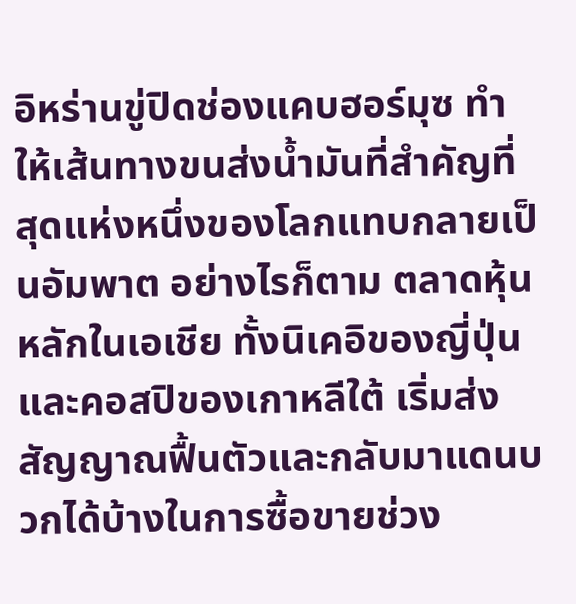อิหร่านขู่ปิดช่องแคบฮอร์มุซ ทำให้เส้นทางขนส่งน้ำมันที่สำคัญที่สุดแห่งหนึ่งของโลกแทบกลายเป็นอัมพาต อย่างไรก็ตาม ตลาดหุ้นหลักในเอเชีย ทั้งนิเคอิของญี่ปุ่นและคอสปิของเกาหลีใต้ เริ่มส่งสัญญาณฟื้นตัวและกลับมาแดนบวกได้บ้างในการซื้อขายช่วง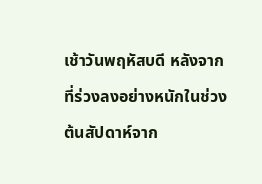เช้าวันพฤหัสบดี หลังจากที่ร่วงลงอย่างหนักในช่วงต้นสัปดาห์จาก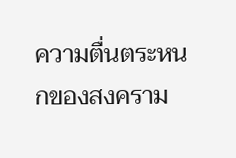ความตื่นตระหนกของสงคราม